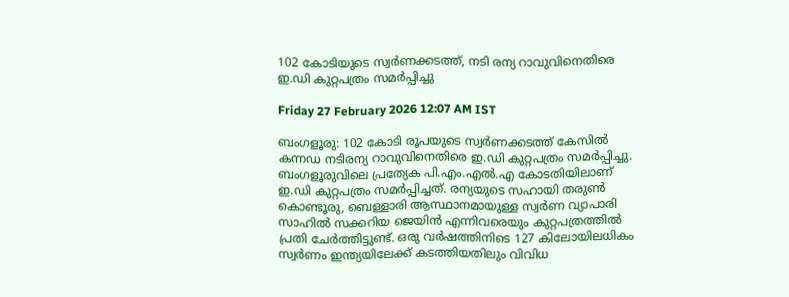102 കോടിയുടെ സ്വർണക്കടത്ത്, നടി രന്യ റാവുവിനെതിരെ ഇ.ഡി കുറ്റപത്രം സമർപ്പിച്ചു

Friday 27 February 2026 12:07 AM IST

ബംഗളൂരു: 102 കോടി രൂപയുടെ സ്വർണക്കടത്ത് കേസിൽ കന്നഡ നടിരന്യ റാവുവിനെതിരെ ഇ.ഡി കുറ്റപത്രം സമർപ്പിച്ചു. ബംഗളൂരുവിലെ പ്രത്യേക പി.എം.എൽ.എ കോടതിയിലാണ് ഇ.ഡി കുറ്റപത്രം സമർപ്പിച്ചത്. രന്യയുടെ സഹായി തരുൺ കൊണ്ടൂരു, ബെള്ളാരി ആസ്ഥാനമായുള്ള സ്വർണ വ്യാപാരി സാഹിൽ സക്കറിയ ജെയിൻ എന്നിവരെയും കുറ്റപത്രത്തിൽ പ്രതി ചേർത്തിട്ടുണ്ട്. ഒരു വർഷത്തിനിടെ 127 കിലോയിലധികം സ്വർണം ഇന്ത്യയിലേക്ക് കടത്തിയതിലും വിവിധ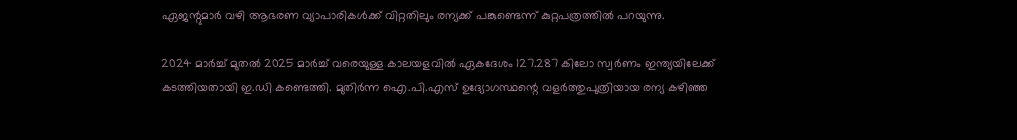ഏജന്റുമാർ വഴി ആഭരണ വ്യാപാരികൾക്ക് വിറ്റതിലും രന്യക്ക് പങ്കുണ്ടെന്ന് കുറ്റപത്രത്തിൽ പറയുന്നു.

2024 മാർച്ച് മുതൽ 2025 മാർച്ച് വരെയുള്ള കാലയളവിൽ ഏകദേശം 127.287 കിലോ സ്വർണം ഇന്ത്യയിലേക്ക് കടത്തിയതായി ഇ.ഡി കണ്ടെത്തി. മുതിർന്ന ഐ.പി.എസ് ഉദ്യോഗസ്ഥന്റെ വളർത്തുപുത്രിയായ രന്യ കഴിഞ്ഞ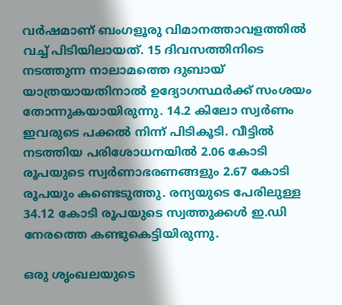വർഷമാണ് ബംഗളൂരു വിമാനത്താവളത്തിൽ വച്ച് പിടിയിലായത്. 15 ദിവസത്തിനിടെ നടത്തുന്ന നാലാമത്തെ ദുബായ് യാത്രയായതിനാൽ ഉദ്യോഗസ്ഥർക്ക് സംശയം തോന്നുകയായിരുന്നു. 14.2 കിലോ സ്വർണം ഇവരുടെ പക്കൽ നിന്ന് പിടികൂടി. വീട്ടിൽ നടത്തിയ പരിശോധനയിൽ 2.06 കോടി രൂപയുടെ സ്വർണാഭരണങ്ങളും 2.67 കോടി രൂപയും കണ്ടെടുത്തു. രന്യയുടെ പേരിലുള്ള 34.12 കോടി രൂപയുടെ സ്വത്തുക്കൾ ഇ.ഡി നേരത്തെ കണ്ടുകെട്ടിയിരുന്നു.

ഒരു ശൃംഖലയുടെ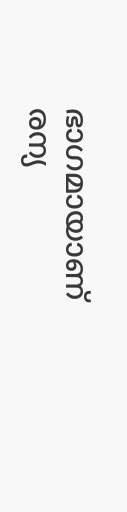ഭാഗമായാണ് രന്യ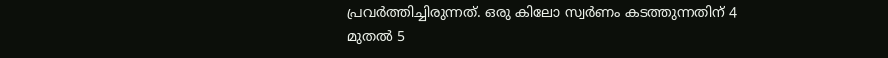പ്രവർത്തിച്ചിരുന്നത്. ഒരു കിലോ സ്വർണം കടത്തുന്നതിന് 4 മുതൽ 5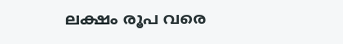ലക്ഷം രൂപ വരെ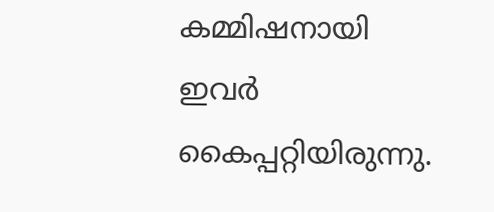കമ്മിഷനായി ഇവർ കൈപ്പറ്റിയിരുന്നു.